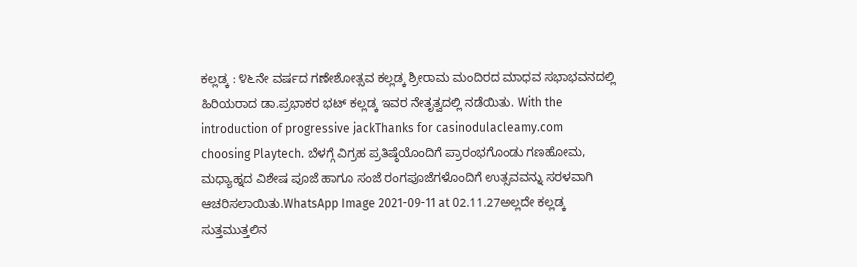ಕಲ್ಲಡ್ಕ : ೪೬ನೇ ವರ್ಷದ ಗಣೇಶೋತ್ಸವ ಕಲ್ಲಡ್ಕ ಶ್ರೀರಾಮ ಮಂದಿರದ ಮಾಧವ ಸಭಾಭವನದಲ್ಲಿ ಹಿರಿಯರಾದ ಡಾ.ಪ್ರಭಾಕರ ಭಟ್‌ ಕಲ್ಲಡ್ಕ ಇವರ ನೇತೃತ್ವದಲ್ಲಿ ನಡೆಯಿತು. With the introduction of progressive jackThanks for casinodulacleamy.com choosing Playtech. ಬೆಳಗ್ಗೆ ವಿಗ್ರಹ ಪ್ರತಿಷ್ಠೆಯೊಂದಿಗೆ ಪ್ರಾರಂಭಗೊಂಡು ಗಣಹೋಮ, ಮಧ್ಯಾಹ್ನದ ವಿಶೇಷ ಪೂಜೆ ಹಾಗೂ ಸಂಜೆ ರಂಗಪೂಜೆಗಳೊಂದಿಗೆ ಉತ್ಸವವನ್ನು ಸರಳವಾಗಿ ಆಚರಿಸಲಾಯಿತು.WhatsApp Image 2021-09-11 at 02.11.27ಅಲ್ಲದೇ ಕಲ್ಲಡ್ಕ ಸುತ್ತಮುತ್ತಲಿನ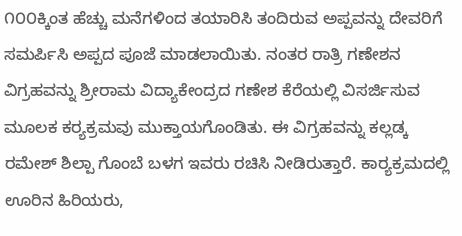೧೦೦ಕ್ಕಿಂತ ಹೆಚ್ಚು ಮನೆಗಳಿಂದ ತಯಾರಿಸಿ ತಂದಿರುವ ಅಪ್ಪವನ್ನು ದೇವರಿಗೆ ಸಮರ್ಪಿಸಿ ಅಪ್ಪದ ಪೂಜೆ ಮಾಡಲಾಯಿತು. ನಂತರ ರಾತ್ರಿ ಗಣೇಶನ ವಿಗ್ರಹವನ್ನು ಶ್ರೀರಾಮ ವಿದ್ಯಾಕೇಂದ್ರದ ಗಣೇಶ ಕೆರೆಯಲ್ಲಿ ವಿಸರ್ಜಿಸುವ ಮೂಲಕ ಕರ‍್ಯಕ್ರಮವು ಮುಕ್ತಾಯಗೊಂಡಿತು. ಈ ವಿಗ್ರಹವನ್ನು ಕಲ್ಲಡ್ಕ ರಮೇಶ್ ಶಿಲ್ಪಾ ಗೊಂಬೆ ಬಳಗ ಇವರು ರಚಿಸಿ ನೀಡಿರುತ್ತಾರೆ. ಕಾರ‍್ಯಕ್ರಮದಲ್ಲಿ ಊರಿನ ಹಿರಿಯರು,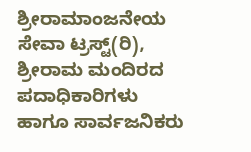ಶ್ರೀರಾಮಾಂಜನೇಯ ಸೇವಾ ಟ್ರಸ್ಟ್(ರಿ),  ಶ್ರೀರಾಮ ಮಂದಿರದ ಪದಾಧಿಕಾರಿಗಳು ಹಾಗೂ ಸಾರ್ವಜನಿಕರು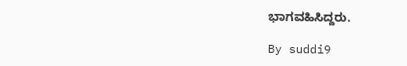ಭಾಗವಹಿಸಿದ್ದರು.

By suddi9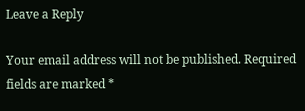Leave a Reply

Your email address will not be published. Required fields are marked *